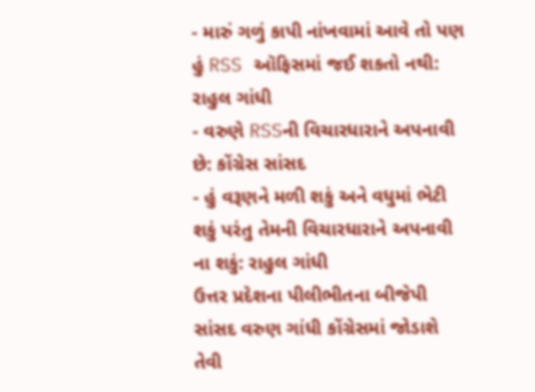- મારું ગળું કાપી નાંખવામાં આવે તો પણ હું RSS ઑફિસમાં જઈ શકતો નથી: રાહુલ ગાંધી
- વરુણે RSSની વિચારધારાને અપનાવી છે: કોંગ્રેસ સાંસદ
- હું વરૂણને મળી શકું અને વધુમાં ભેટી શકું પરંતુ તેમની વિચારધારાને અપનાવી ના શકું: રાહુલ ગાંધી
ઉત્તર પ્રદેશના પીલીભીતના બીજેપી સાંસદ વરુણ ગાંધી કોંગ્રેસમાં જોડાશે તેવી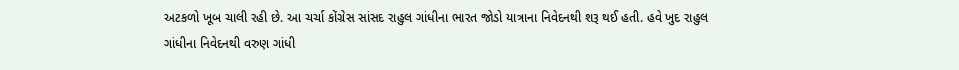અટકળો ખૂબ ચાલી રહી છે. આ ચર્ચા કોંગ્રેસ સાંસદ રાહુલ ગાંધીના ભારત જોડો યાત્રાના નિવેદનથી શરૂ થઈ હતી. હવે ખુદ રાહુલ ગાંધીના નિવેદનથી વરુણ ગાંધી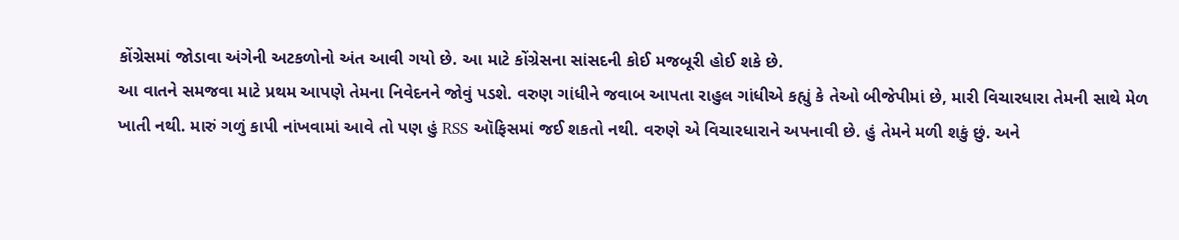કોંગ્રેસમાં જોડાવા અંગેની અટકળોનો અંત આવી ગયો છે. આ માટે કોંગ્રેસના સાંસદની કોઈ મજબૂરી હોઈ શકે છે.
આ વાતને સમજવા માટે પ્રથમ આપણે તેમના નિવેદનને જોવું પડશે. વરુણ ગાંધીને જવાબ આપતા રાહુલ ગાંધીએ કહ્યું કે તેઓ બીજેપીમાં છે, મારી વિચારધારા તેમની સાથે મેળ ખાતી નથી. મારું ગળું કાપી નાંખવામાં આવે તો પણ હું RSS ઑફિસમાં જઈ શકતો નથી. વરુણે એ વિચારધારાને અપનાવી છે. હું તેમને મળી શકું છું. અને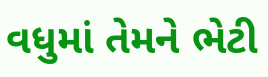વધુમાં તેમને ભેટી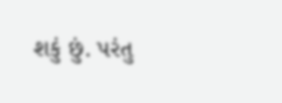શકું છું. પરંતુ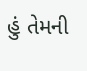હું તેમની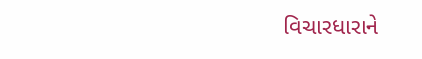વિચારધારાને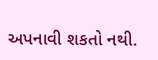અપનાવી શકતો નથી.